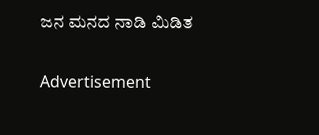ಜನ ಮನದ ನಾಡಿ ಮಿಡಿತ

Advertisement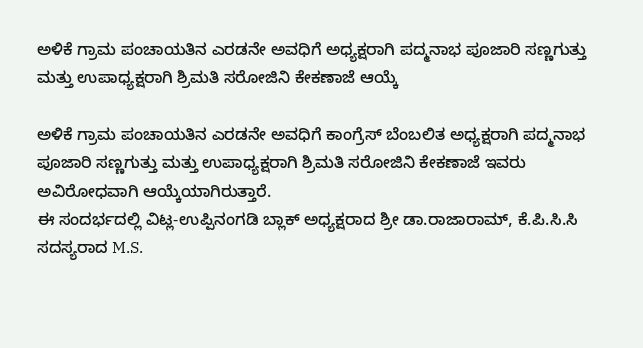ಅಳಿಕೆ ಗ್ರಾಮ ಪಂಚಾಯತಿನ ಎರಡನೇ ಅವಧಿಗೆ ಅಧ್ಯಕ್ಷರಾಗಿ ಪದ್ಮನಾಭ ಪೂಜಾರಿ ಸಣ್ಣಗುತ್ತು ಮತ್ತು ಉಪಾಧ್ಯಕ್ಷರಾಗಿ ಶ್ರಿಮತಿ ಸರೋಜಿನಿ ಕೇಕಣಾಜೆ ಆಯ್ಕೆ

ಅಳಿಕೆ ಗ್ರಾಮ ಪಂಚಾಯತಿನ ಎರಡನೇ ಅವಧಿಗೆ ಕಾಂಗ್ರೆಸ್ ಬೆಂಬಲಿತ ಅಧ್ಯಕ್ಷರಾಗಿ ಪದ್ಮನಾಭ ಪೂಜಾರಿ ಸಣ್ಣಗುತ್ತು ಮತ್ತು ಉಪಾಧ್ಯಕ್ಷರಾಗಿ ಶ್ರಿಮತಿ ಸರೋಜಿನಿ ಕೇಕಣಾಜೆ ಇವರು ಅವಿರೋಧವಾಗಿ ಆಯ್ಕೆಯಾಗಿರುತ್ತಾರೆ.
ಈ ಸಂದರ್ಭದಲ್ಲಿ ವಿಟ್ಲ-ಉಪ್ಪಿನಂಗಡಿ ಬ್ಲಾಕ್ ಅಧ್ಯಕ್ಷರಾದ ಶ್ರೀ ಡಾ.ರಾಜಾರಾಮ್, ಕೆ.ಪಿ.ಸಿ.ಸಿ ಸದಸ್ಯರಾದ M.S.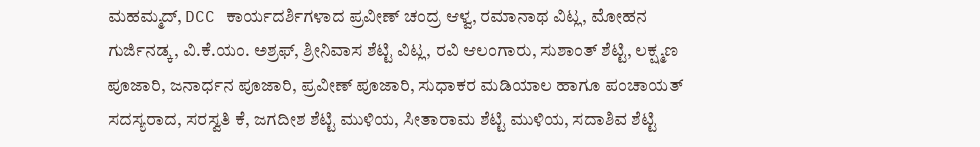ಮಹಮ್ಮದ್, DCC ಕಾರ್ಯದರ್ಶಿಗಳಾದ ಪ್ರವೀಣ್ ಚಂದ್ರ ಆಳ್ವ, ರಮಾನಾಥ ವಿಟ್ಲ, ಮೋಹನ ಗುರ್ಜಿನಡ್ಕ, ವಿ.ಕೆ.ಯಂ. ಅಶ್ರಫ್, ಶ್ರೀನಿವಾಸ ಶೆಟ್ಟಿ ವಿಟ್ಲ, ರವಿ ಆಲಂಗಾರು, ಸುಶಾಂತ್ ಶೆಟ್ಟಿ, ಲಕ್ಷ್ಮಣ ಪೂಜಾರಿ, ಜನಾರ್ಧನ ಪೂಜಾರಿ, ಪ್ರವೀಣ್ ಪೂಜಾರಿ, ಸುಧಾಕರ ಮಡಿಯಾಲ ಹಾಗೂ ಪಂಚಾಯತ್ ಸದಸ್ಯರಾದ, ಸರಸ್ವತಿ ಕೆ, ಜಗದೀಶ ಶೆಟ್ಟಿ ಮುಳಿಯ, ಸೀತಾರಾಮ ಶೆಟ್ಟಿ ಮುಳಿಯ, ಸದಾಶಿವ ಶೆಟ್ಟಿ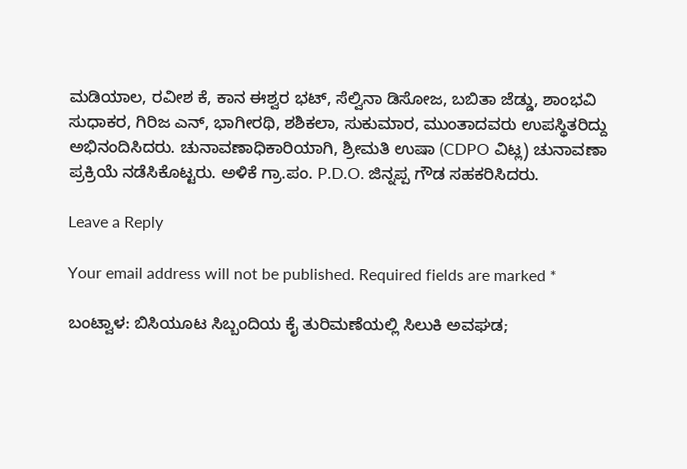ಮಡಿಯಾಲ, ರವೀಶ ಕೆ, ಕಾನ ಈಶ್ವರ ಭಟ್, ಸೆಲ್ವಿನಾ ಡಿಸೋಜ, ಬಬಿತಾ ಜೆಡ್ಡು, ಶಾಂಭವಿ ಸುಧಾಕರ, ಗಿರಿಜ ಎನ್, ಭಾಗೀರಥಿ, ಶಶಿಕಲಾ, ಸುಕುಮಾರ, ಮುಂತಾದವರು ಉಪಸ್ಥಿತರಿದ್ದು ಅಭಿನಂದಿಸಿದರು. ಚುನಾವಣಾಧಿಕಾರಿಯಾಗಿ, ಶ್ರೀಮತಿ ಉಷಾ (CDPO ವಿಟ್ಲ) ಚುನಾವಣಾ ಪ್ರಕ್ರಿಯೆ ನಡೆಸಿಕೊಟ್ಟರು. ಅಳಿಕೆ ಗ್ರಾ.ಪಂ. P.D.O. ಜಿನ್ನಪ್ಪ ಗೌಡ ಸಹಕರಿಸಿದರು.

Leave a Reply

Your email address will not be published. Required fields are marked *

ಬಂಟ್ವಾಳ: ಬಿಸಿಯೂಟ ಸಿಬ್ಬಂದಿಯ ಕೈ ತುರಿಮಣೆಯಲ್ಲಿ ಸಿಲುಕಿ ಅವಘಡ;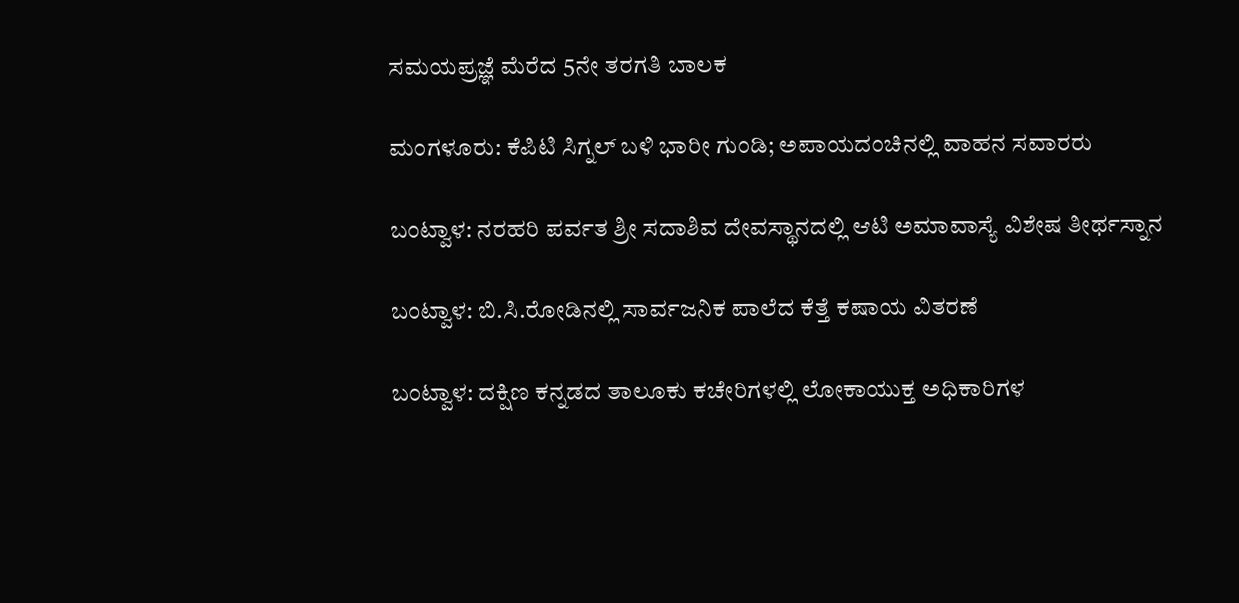ಸಮಯಪ್ರಜ್ಞೆ ಮೆರೆದ 5ನೇ ತರಗತಿ ಬಾಲಕ

ಮಂಗಳೂರು: ಕೆಪಿಟಿ ಸಿಗ್ನಲ್ ಬಳಿ ಭಾರೀ ಗುಂಡಿ; ಅಪಾಯದಂಚಿನಲ್ಲಿ ವಾಹನ ಸವಾರರು

ಬಂಟ್ವಾಳ: ನರಹರಿ ಪರ್ವತ ಶ್ರೀ ಸದಾಶಿವ ದೇವಸ್ಥಾನದಲ್ಲಿ ಆಟಿ ಅಮಾವಾಸ್ಯೆ ವಿಶೇಷ ತೀರ್ಥಸ್ನಾನ

ಬಂಟ್ವಾಳ: ಬಿ.ಸಿ.ರೋಡಿನಲ್ಲಿ ಸಾರ್ವಜನಿಕ ಪಾಲೆದ ಕೆತ್ತೆ ಕಷಾಯ ವಿತರಣೆ

ಬಂಟ್ವಾಳ: ದಕ್ಷಿಣ ಕನ್ನಡದ ತಾಲೂಕು ಕಚೇರಿಗಳಲ್ಲಿ ಲೋಕಾಯುಕ್ತ ಅಧಿಕಾರಿಗಳ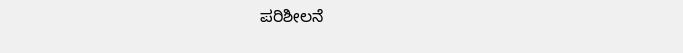ಪರಿಶೀಲನೆ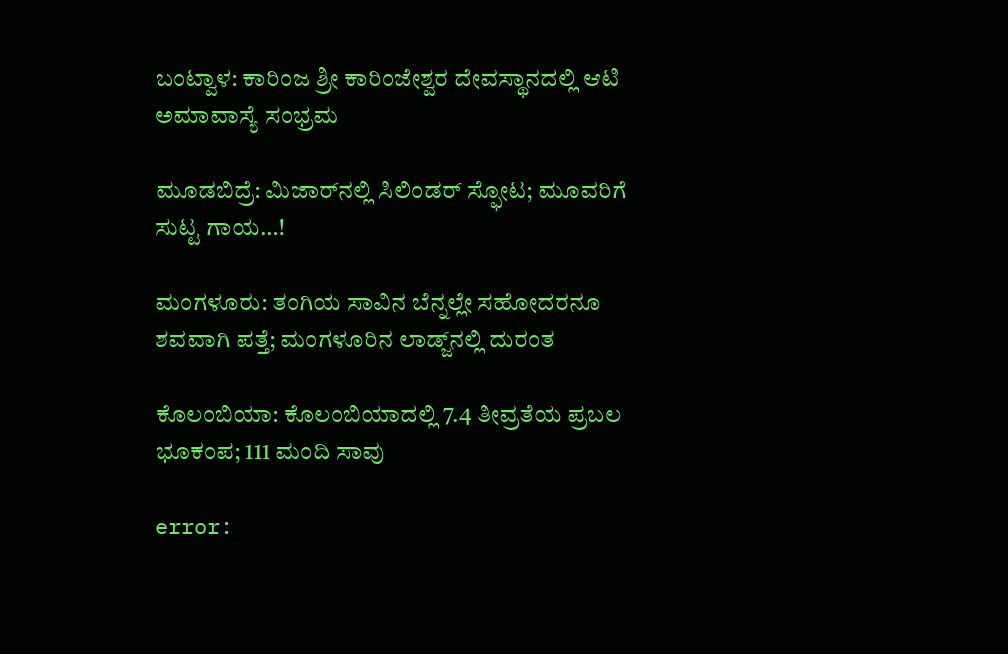ಬಂಟ್ವಾಳ: ಕಾರಿಂಜ ಶ್ರೀ ಕಾರಿಂಜೇಶ್ವರ ದೇವಸ್ಥಾನದಲ್ಲಿ ಆಟಿ ಅಮಾವಾಸ್ಯೆ ಸಂಭ್ರಮ

ಮೂಡಬಿದ್ರೆ: ಮಿಜಾರ್‌ನಲ್ಲಿ ಸಿಲಿಂಡರ್ ಸ್ಫೋಟ; ಮೂವರಿಗೆ ಸುಟ್ಟ ಗಾಯ…!

ಮಂಗಳೂರು: ತಂಗಿಯ ಸಾವಿನ ಬೆನ್ನಲ್ಲೇ ಸಹೋದರನೂ ಶವವಾಗಿ ಪತ್ತೆ; ಮಂಗಳೂರಿನ ಲಾಡ್ಜ್‌ನಲ್ಲಿ ದುರಂತ

ಕೊಲಂಬಿಯಾ: ಕೊಲಂಬಿಯಾದಲ್ಲಿ 7.4 ತೀವ್ರತೆಯ ಪ್ರಬಲ ಭೂಕಂಪ; 111 ಮಂದಿ ಸಾವು

error: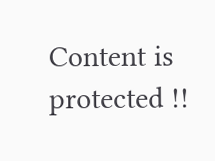Content is protected !!